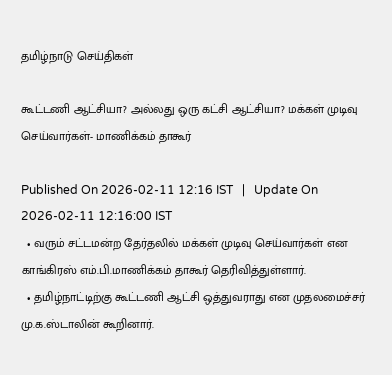தமிழ்நாடு செய்திகள்

கூட்டணி ஆட்சியா? அல்லது ஒரு கட்சி ஆட்சியா? மக்கள் முடிவு செய்வார்கள்- மாணிக்கம் தாகூர்

Published On 2026-02-11 12:16 IST   |   Update On 2026-02-11 12:16:00 IST
  • வரும் சட்டமன்ற தேர்தலில் மக்கள் முடிவு செய்வார்கள் என காங்கிரஸ் எம்.பி.மாணிக்கம் தாகூர் தெரிவித்துள்ளார்.
  • தமிழ்நாட்டிற்கு கூட்டணி ஆட்சி ஒத்துவராது என முதலமைச்சர் மு.க.ஸ்டாலின் கூறினார்.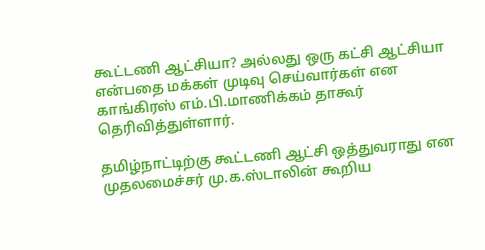கூட்டணி ஆட்சியா? அல்லது ஒரு கட்சி ஆட்சியா என்பதை மக்கள் முடிவு செய்வார்கள் என காங்கிரஸ் எம்.பி.மாணிக்கம் தாகூர் தெரிவித்துள்ளார்.

தமிழ்நாட்டிற்கு கூட்டணி ஆட்சி ஒத்துவராது என முதலமைச்சர் மு.க.ஸ்டாலின் கூறிய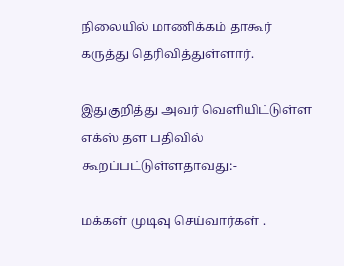நிலையில் மாணிக்கம் தாகூர் கருத்து தெரிவித்துள்ளார்.

இதுகுறித்து அவர் வெளியிட்டுள்ள எக்ஸ் தள பதிவில் கூறப்பட்டுள்ளதாவது:-

மக்கள் முடிவு செய்வார்கள் .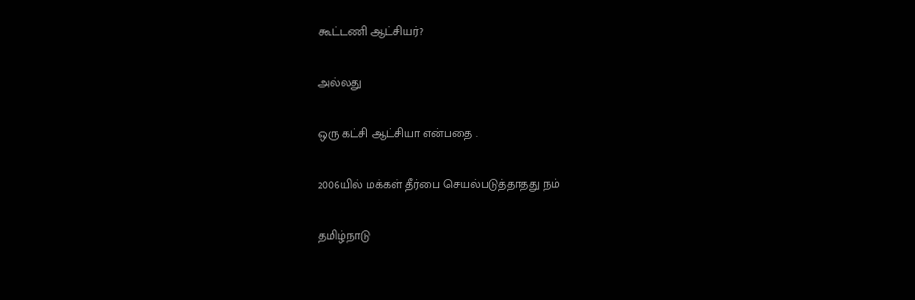கூட்டணி ஆட்சியர்?

அல்லது

ஒரு கட்சி ஆட்சியா என்பதை .

2006யில் மக்கள் தீர்பை செயல்படுத்தாதது நம்

தமிழ்நாடு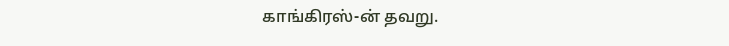காங்கிரஸ்-ன் தவறு.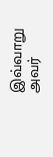இவ்வாறு அவர்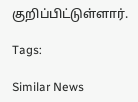குறிப்பிட்டுள்ளார்.

Tags:

Similar News